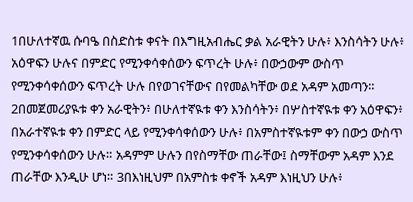1በሁለተኛዉ ሱባዔ በስድስቱ ቀናት በእግዚአብሔር ቃል አራዊትን ሁሉ፥ እንስሳትን ሁሉ፥ አዕዋፍን ሁሉና በምድር የሚንቀሳቀሰውን ፍጥረት ሁሉ፥ በውኃውም ውስጥ የሚንቀሳቀሰውን ፍጥረት ሁሉ በየወገናቸውና በየመልካቸው ወደ አዳም አመጣን። 2በመጀመሪያዪቱ ቀን አራዊትን፥ በሁለተኛዪቱ ቀን እንስሳትን፥ በሦስተኛዪቱ ቀን አዕዋፍን፥ በአራተኛዪቱ ቀን በምድር ላይ የሚንቀሳቀሰውን ሁሉ፥ በአምስተኛዪቱም ቀን በውኃ ውስጥ የሚንቀሳቀሰውን ሁሉ። አዳምም ሁሉን በየስማቸው ጠራቸው፤ ስማቸውም አዳም እንደ ጠራቸው እንዲሁ ሆነ። 3በእነዚህም በአምስቱ ቀኖች አዳም እነዚህን ሁሉ፥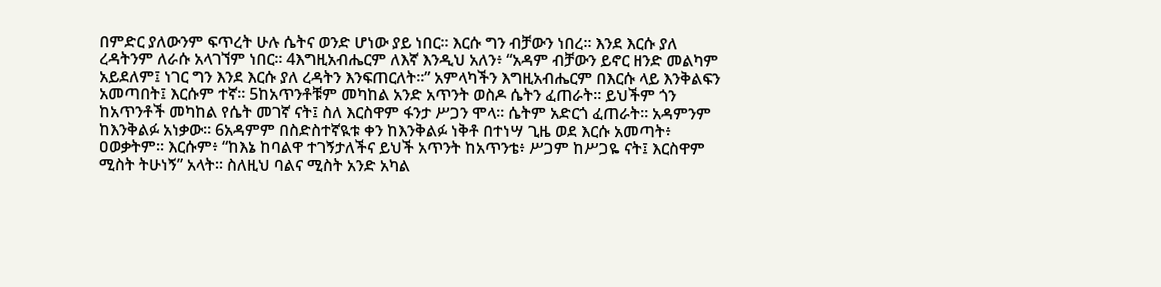በምድር ያለውንም ፍጥረት ሁሉ ሴትና ወንድ ሆነው ያይ ነበር። እርሱ ግን ብቻውን ነበረ። እንደ እርሱ ያለ ረዳትንም ለራሱ አላገኘም ነበር። 4እግዚአብሔርም ለእኛ እንዲህ አለን፥ “አዳም ብቻውን ይኖር ዘንድ መልካም አይደለም፤ ነገር ግን እንደ እርሱ ያለ ረዳትን እንፍጠርለት።” አምላካችን እግዚአብሔርም በእርሱ ላይ እንቅልፍን አመጣበት፤ እርሱም ተኛ። 5ከአጥንቶቹም መካከል አንድ አጥንት ወስዶ ሴትን ፈጠራት። ይህችም ጎን ከአጥንቶች መካከል የሴት መገኛ ናት፤ ስለ እርስዋም ፋንታ ሥጋን ሞላ። ሴትም አድርጎ ፈጠራት። አዳምንም ከእንቅልፉ አነቃው። 6አዳምም በስድስተኛዪቱ ቀን ከእንቅልፉ ነቅቶ በተነሣ ጊዜ ወደ እርሱ አመጣት፥ ዐወቃትም። እርሱም፥ “ከእኔ ከባልዋ ተገኝታለችና ይህች አጥንት ከአጥንቴ፥ ሥጋም ከሥጋዬ ናት፤ እርስዋም ሚስት ትሁነኝ” አላት። ስለዚህ ባልና ሚስት አንድ አካል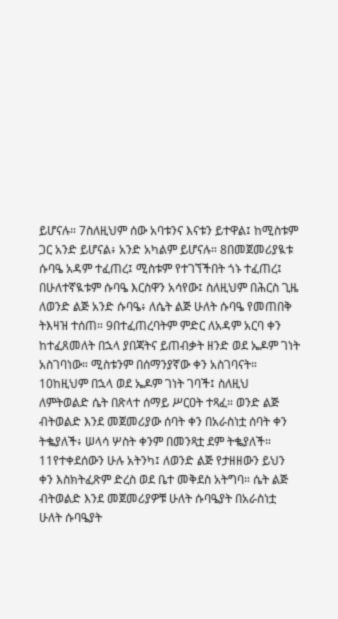ይሆናሉ። 7ስለዚህም ሰው አባቱንና እናቱን ይተዋል፤ ከሚስቱም ጋር አንድ ይሆናል፥ አንድ አካልም ይሆናሉ። 8በመጀመሪያዪቱ ሱባዔ አዳም ተፈጠረ፤ ሚስቱም የተገኘችበት ጎኑ ተፈጠረ፤ በሁለተኛዪቱም ሱባዔ እርስዋን አሳየው፤ ስለዚህም በሕርስ ጊዜ ለወንድ ልጅ አንድ ሱባዔ፥ ለሴት ልጅ ሁለት ሱባዔ የመጠበቅ ትእዛዝ ተሰጠ። 9በተፈጠረባትም ምድር ለአዳም አርባ ቀን ከተፈጸመለት በኋላ ያበጃትና ይጠብቃት ዘንድ ወደ ኤዶም ገነት አስገባነው። ሚስቱንም በሰማንያኛው ቀን አስገባናት። 10ከዚህም በኋላ ወደ ኤዶም ገነት ገባች፤ ስለዚህ ለምትወልድ ሴት በጽላተ ሰማይ ሥርዐት ተጻፈ። ወንድ ልጅ ብትወልድ እንደ መጀመሪያው ሰባት ቀን በአራስነቷ ሰባት ቀን ትቈያለች፥ ሠላሳ ሦስት ቀንም በመንጻቷ ደም ትቈያለች። 11የተቀደሰውን ሁሉ አትንካ፤ ለወንድ ልጅ የታዘዘውን ይህን ቀን እስክትፈጽም ድረስ ወደ ቤተ መቅደስ አትግባ። ሴት ልጅ ብትወልድ እንደ መጀመሪያዎቹ ሁለት ሱባዔያት በአራስነቷ ሁለት ሱባዔያት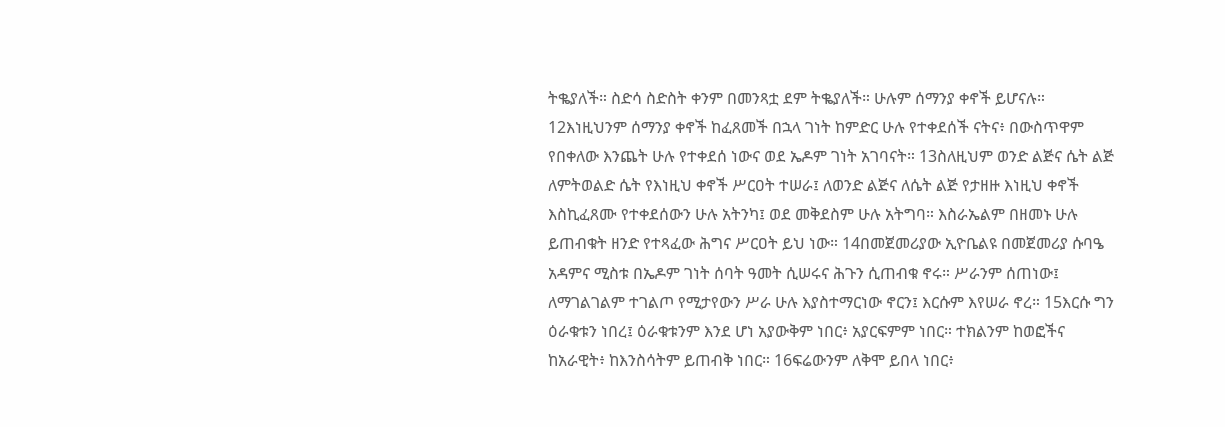ትቈያለች። ስድሳ ስድስት ቀንም በመንጻቷ ደም ትቈያለች። ሁሉም ሰማንያ ቀኖች ይሆናሉ። 12እነዚህንም ሰማንያ ቀኖች ከፈጸመች በኋላ ገነት ከምድር ሁሉ የተቀደሰች ናትና፥ በውስጥዋም የበቀለው እንጨት ሁሉ የተቀደሰ ነውና ወደ ኤዶም ገነት አገባናት። 13ስለዚህም ወንድ ልጅና ሴት ልጅ ለምትወልድ ሴት የእነዚህ ቀኖች ሥርዐት ተሠራ፤ ለወንድ ልጅና ለሴት ልጅ የታዘዙ እነዚህ ቀኖች እስኪፈጸሙ የተቀደሰውን ሁሉ አትንካ፤ ወደ መቅደስም ሁሉ አትግባ። እስራኤልም በዘመኑ ሁሉ ይጠብቁት ዘንድ የተጻፈው ሕግና ሥርዐት ይህ ነው። 14በመጀመሪያው ኢዮቤልዩ በመጀመሪያ ሱባዔ አዳምና ሚስቱ በኤዶም ገነት ሰባት ዓመት ሲሠሩና ሕጉን ሲጠብቁ ኖሩ። ሥራንም ሰጠነው፤ ለማገልገልም ተገልጦ የሚታየውን ሥራ ሁሉ እያስተማርነው ኖርን፤ እርሱም እየሠራ ኖረ። 15እርሱ ግን ዕራቁቱን ነበረ፤ ዕራቁቱንም እንደ ሆነ አያውቅም ነበር፥ አያርፍምም ነበር። ተክልንም ከወፎችና ከአራዊት፥ ከእንስሳትም ይጠብቅ ነበር። 16ፍሬውንም ለቅሞ ይበላ ነበር፥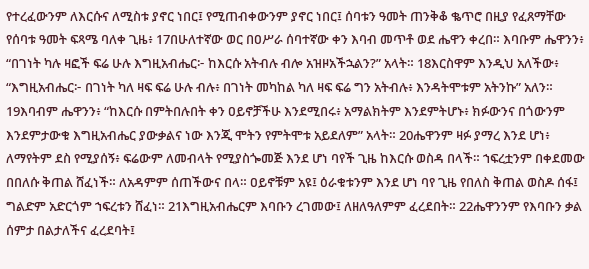የተረፈውንም ለእርሱና ለሚስቱ ያኖር ነበር፤ የሚጠብቀውንም ያኖር ነበር፤ ሰባቱን ዓመት ጠንቅቆ ቈጥሮ በዚያ የፈጸማቸው የሰባቱ ዓመት ፍጻሜ ባለቀ ጊዜ፥ 17በሁለተኛው ወር በዐሥራ ሰባተኛው ቀን እባብ መጥቶ ወደ ሔዋን ቀረበ። እባቡም ሔዋንን፥ “በገነት ካሉ ዛፎች ፍሬ ሁሉ እግዚአብሔር፦ ከእርሱ አትብሉ ብሎ አዝዞአችኋልን?” አላት። 18እርስዋም እንዲህ አለችው፥ “እግዚአብሔር፦ በገነት ካለ ዛፍ ፍሬ ሁሉ ብሉ፥ በገነት መካከል ካለ ዛፍ ፍሬ ግን አትብሉ፥ እንዳትሞቱም አትንኩ” አለን። 19እባብም ሔዋንን፥ “ከእርሱ በምትበሉበት ቀን ዐይኖቻችሁ እንደሚበሩ፥ አማልክትም እንደምትሆኑ፥ ክፉውንና በጎውንም እንደምታውቁ እግዚአብሔር ያውቃልና ነው እንጂ ሞትን የምትሞቱ አይደለም” አላት። 20ሔዋንም ዛፉ ያማረ እንደ ሆነ፥ ለማየትም ደስ የሚያሰኝ፥ ፍሬውም ለመብላት የሚያስጐመጅ እንደ ሆነ ባየች ጊዜ ከእርሱ ወስዳ በላች። ኀፍረቷንም በቀደመው በበለሱ ቅጠል ሸፈነች። ለአዳምም ሰጠችውና በላ። ዐይኖቹም አዩ፤ ዕራቁቱንም እንደ ሆነ ባየ ጊዜ የበለስ ቅጠል ወስዶ ሰፋ፤ ግልድም አድርጎም ኀፍረቱን ሸፈነ። 21እግዚአብሔርም እባቡን ረገመው፤ ለዘለዓለምም ፈረደበት። 22ሔዋንንም የእባቡን ቃል ሰምታ በልታለችና ፈረደባት፤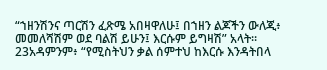“ኀዘንሽንና ጣርሽን ፈጽሜ አበዛዋለሁ፤ በኀዘን ልጆችን ውለጂ፥ መመለሻሽም ወደ ባልሽ ይሁን፤ እርሱም ይግዛሽ” አላት። 23አዳምንም፥ “የሚስትህን ቃል ሰምተህ ከእርሱ እንዳትበላ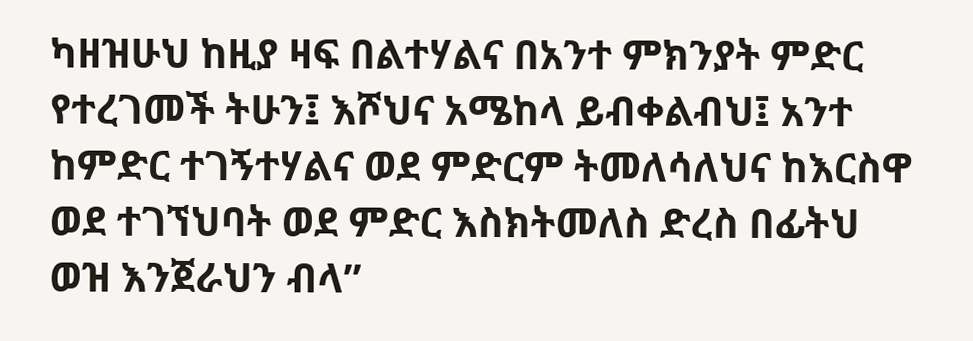ካዘዝሁህ ከዚያ ዛፍ በልተሃልና በአንተ ምክንያት ምድር የተረገመች ትሁን፤ እሾህና አሜከላ ይብቀልብህ፤ አንተ ከምድር ተገኝተሃልና ወደ ምድርም ትመለሳለህና ከእርስዋ ወደ ተገኘህባት ወደ ምድር እስክትመለስ ድረስ በፊትህ ወዝ እንጀራህን ብላ”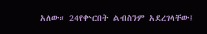አለው። 24የቍርበት ልብስንም አደረገላቸው፤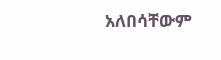አለበሳቸውም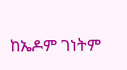ከኤዶም ገነትም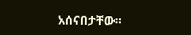አሰናበታቸው።